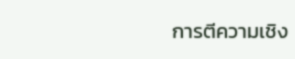การตีความเชิง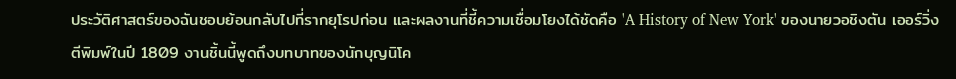ประวัติศาสตร์ของฉันชอบย้อนกลับไปที่รากยุโรปก่อน และผลงานที่ชี้ความเชื่อมโยงได้ชัดคือ 'A History of New York' ของนายวอชิงตัน เออร์วิ่ง ตีพิมพ์ในปี 1809 งานชิ้นนี้พูดถึงบทบาทของนักบุญนิโค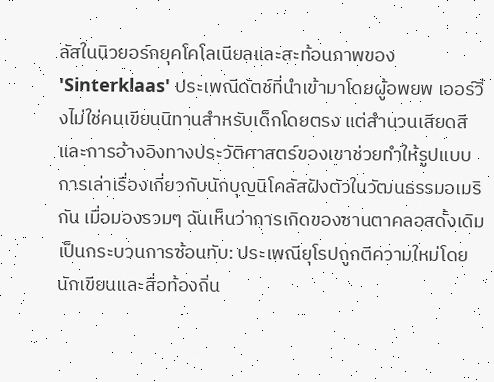ลัสในนิวยอร์กยุคโคโลเนียลและสะท้อนภาพของ 'Sinterklaas' ประเพณีดัตช์ที่นำเข้ามาโดยผู้อพยพ เออร์วิ่งไม่ใช่คนเขียนนิทานสำหรับเด็กโดยตรง แต่สำนวนเสียดสีและการอ้างอิงทางประวัติศาสตร์ของเขาช่วยทำให้รูปแบบการเล่าเรื่องเกี่ยวกับนักบุญนิโคลัสฝังตัวในวัฒนธรรมอเมริกัน เมื่อมองรวมๆ ฉันเห็นว่าการเกิดของซานตาคลอสดั้งเดิมเป็นกระบวนการซ้อนทับ: ประเพณียุโรปถูกตีความใหม่โดยนักเขียนและสื่อท้องถิ่น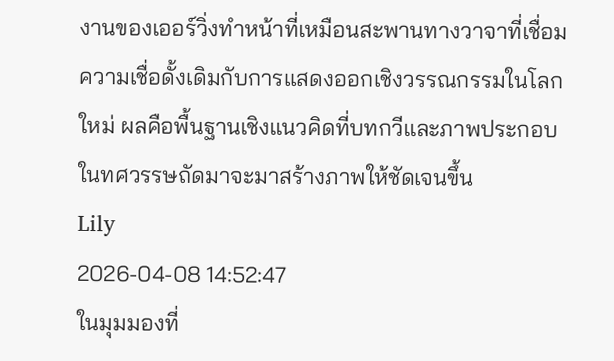งานของเออร์วิ่งทำหน้าที่เหมือนสะพานทางวาจาที่เชื่อมความเชื่อดั้งเดิมกับการแสดงออกเชิงวรรณกรรมในโลกใหม่ ผลคือพื้นฐานเชิงแนวคิดที่บทกวีและภาพประกอบในทศวรรษถัดมาจะมาสร้างภาพให้ชัดเจนขึ้น
Lily
2026-04-08 14:52:47
ในมุมมองที่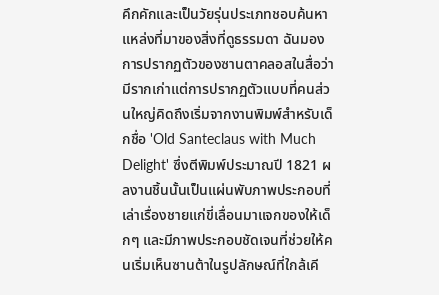คึกคักและเป็นวัยรุ่นประเภทชอบค้นหาแหล่งที่มาของสิ่งที่ดูธรรมดา ฉันมองการปรากฏตัวของซานตาคลอสในสื่อว่ามีรากเก่าแต่การปรากฏตัวแบบที่คนส่วนใหญ่คิดถึงเริ่มจากงานพิมพ์สำหรับเด็กชื่อ 'Old Santeclaus with Much Delight' ซึ่งตีพิมพ์ประมาณปี 1821 ผลงานชิ้นนั้นเป็นแผ่นพับภาพประกอบที่เล่าเรื่องชายแก่ขี่เลื่อนมาแจกของให้เด็กๆ และมีภาพประกอบชัดเจนที่ช่วยให้คนเริ่มเห็นซานต้าในรูปลักษณ์ที่ใกล้เคี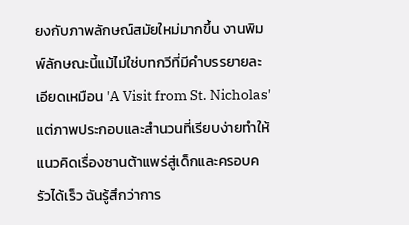ยงกับภาพลักษณ์สมัยใหม่มากขึ้น งานพิมพ์ลักษณะนี้แม้ไม่ใช่บทกวีที่มีคำบรรยายละเอียดเหมือน 'A Visit from St. Nicholas' แต่ภาพประกอบและสำนวนที่เรียบง่ายทำให้แนวคิดเรื่องซานต้าแพร่สู่เด็กและครอบครัวได้เร็ว ฉันรู้สึกว่าการ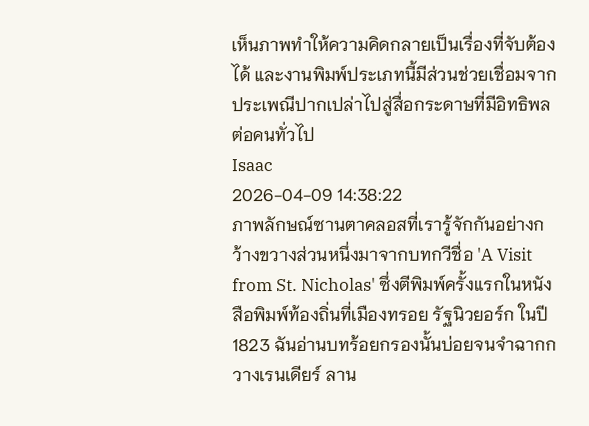เห็นภาพทำให้ความคิดกลายเป็นเรื่องที่จับต้องได้ และงานพิมพ์ประเภทนี้มีส่วนช่วยเชื่อมจากประเพณีปากเปล่าไปสู่สื่อกระดาษที่มีอิทธิพลต่อคนทั่วไป
Isaac
2026-04-09 14:38:22
ภาพลักษณ์ซานตาคลอสที่เรารู้จักกันอย่างกว้างขวางส่วนหนึ่งมาจากบทกวีชื่อ 'A Visit from St. Nicholas' ซึ่งตีพิมพ์ครั้งแรกในหนังสือพิมพ์ท้องถิ่นที่เมืองทรอย รัฐนิวยอร์ก ในปี 1823 ฉันอ่านบทร้อยกรองนั้นบ่อยจนจำฉากกวางเรนเดียร์ ลาน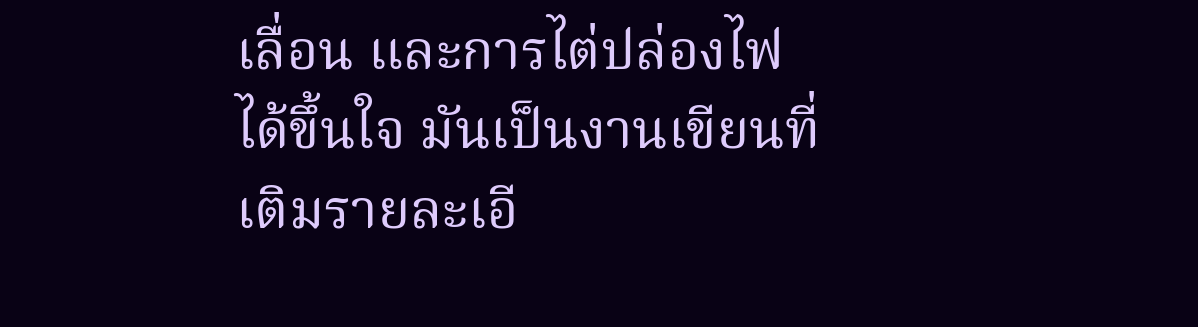เลื่อน และการไต่ปล่องไฟได้ขึ้นใจ มันเป็นงานเขียนที่เติมรายละเอี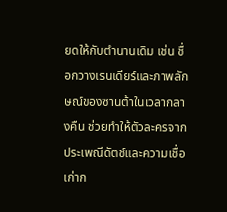ยดให้กับตำนานเดิม เช่น ชื่อกวางเรนเดียร์และภาพลักษณ์ของซานต้าในเวลากลางคืน ช่วยทำให้ตัวละครจากประเพณีดัตช์และความเชื่อเก่าก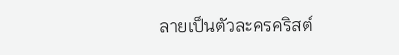ลายเป็นตัวละครคริสต์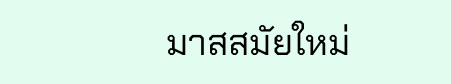มาสสมัยใหม่